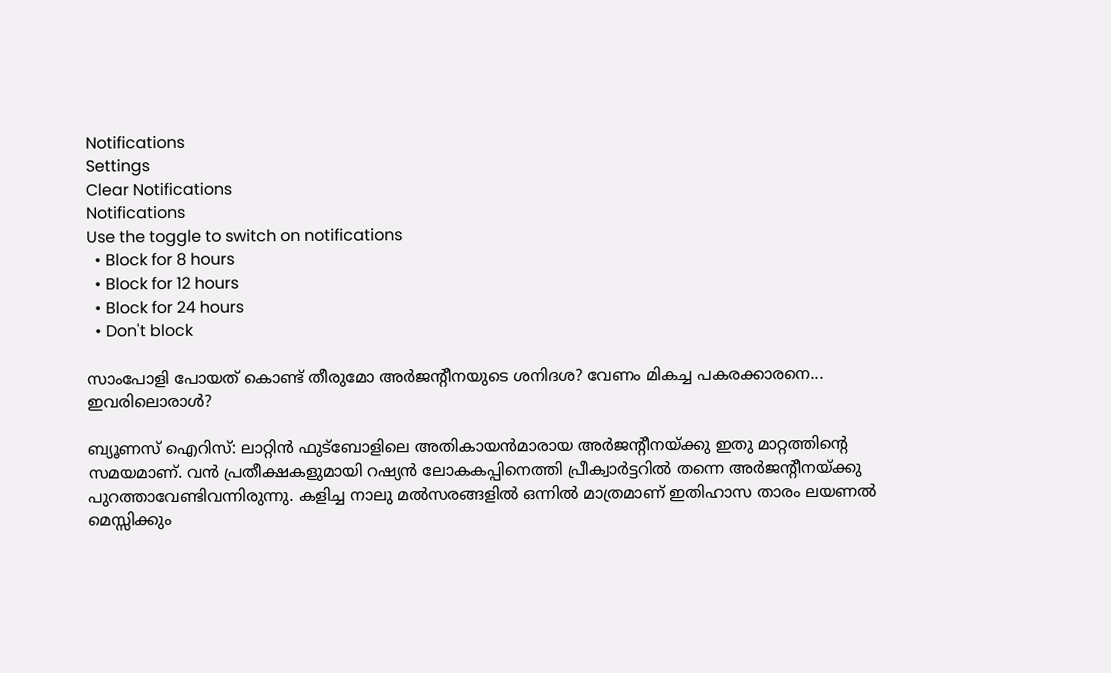Notifications
Settings
Clear Notifications
Notifications
Use the toggle to switch on notifications
  • Block for 8 hours
  • Block for 12 hours
  • Block for 24 hours
  • Don't block

സാംപോളി പോയത് കൊണ്ട് തീരുമോ അര്‍ജന്‍റീനയുടെ ശനിദശ? വേണം മികച്ച പകരക്കാരനെ... ഇവരിലൊരാള്‍?

ബ്യൂണസ് ഐറിസ്: ലാറ്റിന്‍ ഫുട്‌ബോളിലെ അതികായന്‍മാരായ അര്‍ജന്റീനയ്ക്കു ഇതു മാറ്റത്തിന്റെ സമയമാണ്. വന്‍ പ്രതീക്ഷകളുമായി റഷ്യന്‍ ലോകകപ്പിനെത്തി പ്രീക്വാര്‍ട്ടറില്‍ തന്നെ അര്‍ജന്റീനയ്ക്കു പുറത്താവേണ്ടിവന്നിരുന്നു. കളിച്ച നാലു മല്‍സരങ്ങളില്‍ ഒന്നില്‍ മാത്രമാണ് ഇതിഹാസ താരം ലയണല്‍ മെസ്സിക്കും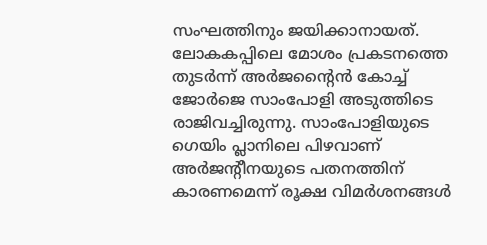സംഘത്തിനും ജയിക്കാനായത്.
ലോകകപ്പിലെ മോശം പ്രകടനത്തെ തുടര്‍ന്ന് അര്‍ജന്റൈന്‍ കോച്ച് ജോര്‍ജെ സാംപോളി അടുത്തിടെ രാജിവച്ചിരുന്നു. സാംപോളിയുടെ ഗെയിം പ്ലാനിലെ പിഴവാണ് അര്‍ജന്റീനയുടെ പതനത്തിന് കാരണമെന്ന് രൂക്ഷ വിമര്‍ശനങ്ങള്‍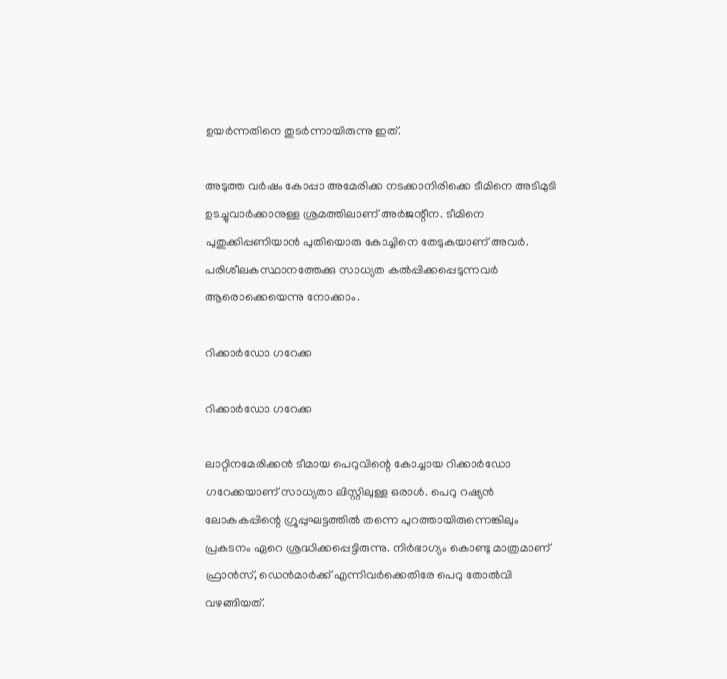ഉയര്‍ന്നതിനെ തുടര്‍ന്നായിരുന്നു ഇത്.

അടുത്ത വര്‍ഷം കോപ്പാ അമേരിക്ക നടക്കാനിരിക്കെ ടീമിനെ അടിമുടി ഉടച്ചുവാര്‍ക്കാനുള്ള ശ്രമത്തിലാണ് അര്‍ജന്റീന. ടീമിനെ പുതുക്കിപ്പണിയാന്‍ പുതിയൊരു കോച്ചിനെ തേടുകയാണ് അവര്‍. പരിശീലകസ്ഥാനത്തേക്കു സാധ്യത കല്‍പ്പിക്കപ്പെടുന്നവര്‍ ആരൊക്കെയെന്നു നോക്കാം.

റിക്കാര്‍ഡോ ഗറേക്ക

റിക്കാര്‍ഡോ ഗറേക്ക

ലാറ്റിനമേരിക്കന്‍ ടീമായ പെറുവിന്റെ കോച്ചായ റിക്കാര്‍ഡോ ഗറേക്കയാണ് സാധ്യതാ ലിസ്റ്റിലുള്ള ഒരാള്‍. പെറു റഷ്യന്‍ ലോകകപ്പിന്റെ ഗ്രൂപ്പുഘട്ടത്തില്‍ തന്നെ പുറത്തായിരുന്നെങ്കിലും പ്രകടനം ഏറെ ശ്രദ്ധിക്കപ്പെട്ടിരുന്നു. നിര്‍ഭാഗ്യം കൊണ്ടു മാത്രമാണ് ഫ്രാന്‍സ്, ഡെന്‍മാര്‍ക്ക് എന്നിവര്‍ക്കെതിരേ പെറു തോല്‍വി വഴങ്ങിയത്.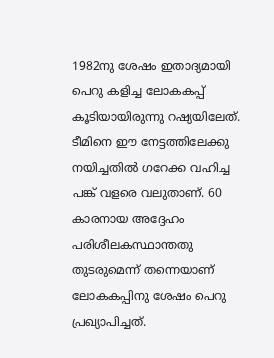1982നു ശേഷം ഇതാദ്യമായി പെറു കളിച്ച ലോകകപ്പ് കൂടിയായിരുന്നു റഷ്യയിലേത്. ടീമിനെ ഈ നേട്ടത്തിലേക്കു നയിച്ചതില്‍ ഗറേക്ക വഹിച്ച പങ്ക് വളരെ വലുതാണ്. 60 കാരനായ അദ്ദേഹം പരിശീലകസ്ഥാന്തതു തുടരുമെന്ന് തന്നെയാണ് ലോകകപ്പിനു ശേഷം പെറു പ്രഖ്യാപിച്ചത്.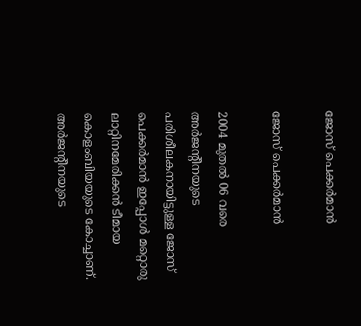ജോസ് പെക്കര്‍മാന്‍

ജോസ് പെക്കര്‍മാന്‍

2004 മുതല്‍ 06 വരെ അര്‍ജന്റീനയുടെ പരിശീലകനായിട്ടുള്ള ജോസ് പെക്കര്‍മാന്‍ ഇപ്പോള്‍ മറ്റൊരു ലാറ്റിനമേരിക്കന്‍ ടീമായ കൊളംബിയയുടെ കോച്ചാണ്. അര്‍ജന്റീനയുടെ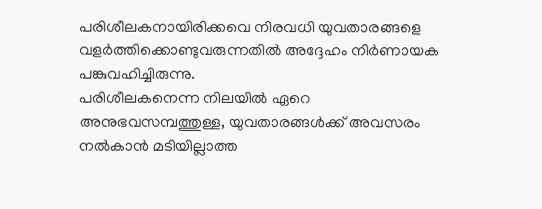പരിശീലകനായിരിക്കവെ നിരവധി യുവതാരങ്ങളെ വളര്‍ത്തിക്കൊണ്ടുവരുന്നതില്‍ അദ്ദേഹം നിര്‍ണായക പങ്കുവഹിച്ചിരുന്നു.
പരിശീലകനെന്ന നിലയില്‍ ഏറെ അനുഭവസമ്പത്തുള്ള, യുവതാരങ്ങള്‍ക്ക് അവസരം നല്‍കാന്‍ മടിയില്ലാത്ത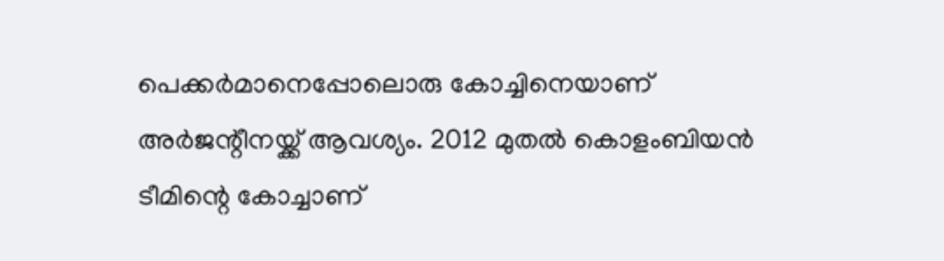പെക്കര്‍മാനെപ്പോലൊരു കോച്ചിനെയാണ് അര്‍ജന്റീനയ്ക്ക് ആവശ്യം. 2012 മുതല്‍ കൊളംബിയന്‍ ടീമിന്റെ കോച്ചാണ്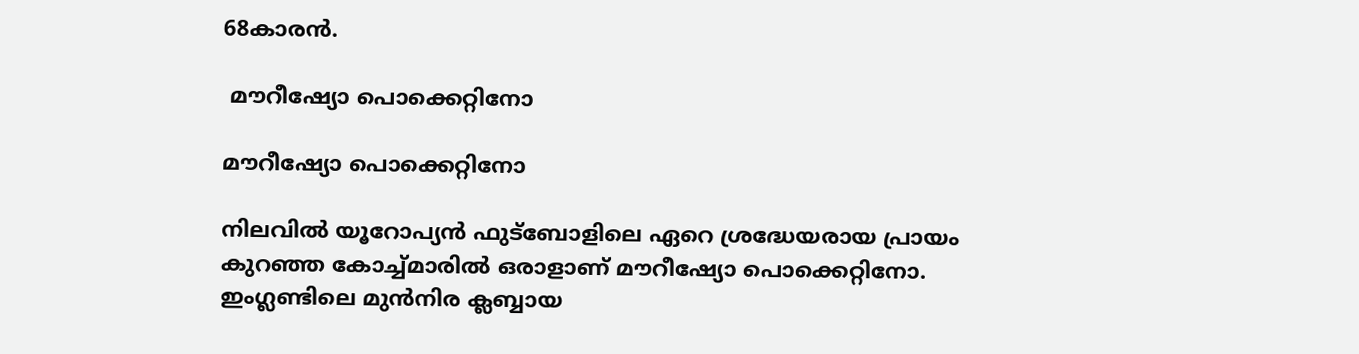68കാരന്‍.

 മൗറീഷ്യോ പൊക്കെറ്റിനോ

മൗറീഷ്യോ പൊക്കെറ്റിനോ

നിലവില്‍ യൂറോപ്യന്‍ ഫുട്‌ബോളിലെ ഏറെ ശ്രദ്ധേയരായ പ്രായം കുറഞ്ഞ കോച്ച്മാരില്‍ ഒരാളാണ് മൗറീഷ്യോ പൊക്കെറ്റിനോ. ഇംഗ്ലണ്ടിലെ മുന്‍നിര ക്ലബ്ബായ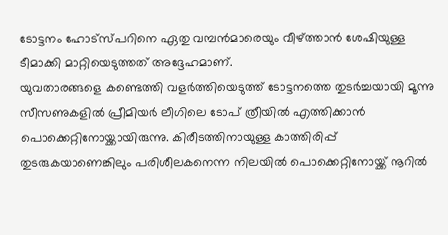ടോട്ടനം ഹോട്‌സ്പറിനെ ഏതു വമ്പന്‍മാരെയും വീഴ്ത്താന്‍ ശേഷിയുള്ള ടീമാക്കി മാറ്റിയെടുത്തത് അദ്ദേഹമാണ്.
യുവതാരങ്ങളെ കണ്ടെത്തി വളര്‍ത്തിയെടുത്ത് ടോട്ടനത്തെ തുടര്‍ച്ചയായി മൂന്നു സീസണുകളില്‍ പ്രീമിയര്‍ ലീഗിലെ ടോപ് ത്രീയില്‍ എത്തിക്കാന്‍ പൊക്കെറ്റിനോയ്ക്കായിരുന്നു. കിരീടത്തിനായുള്ള കാത്തിരിപ്പ് തുടരുകയാണെങ്കിലും പരിശീലകനെന്ന നിലയില്‍ പൊക്കെറ്റിനോയ്ക്ക് നൂറില്‍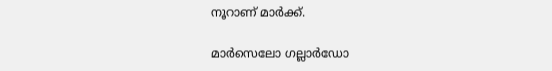നൂറാണ് മാര്‍ക്ക്.

മാര്‍സെലോ ഗല്ലാര്‍ഡോ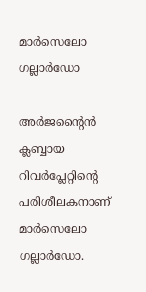മാര്‍സെലോ ഗല്ലാര്‍ഡോ

അര്‍ജന്റൈന്‍ ക്ലബ്ബായ റിവര്‍പ്ലേറ്റിന്റെ പരിശീലകനാണ് മാര്‍സെലോ ഗല്ലാര്‍ഡോ.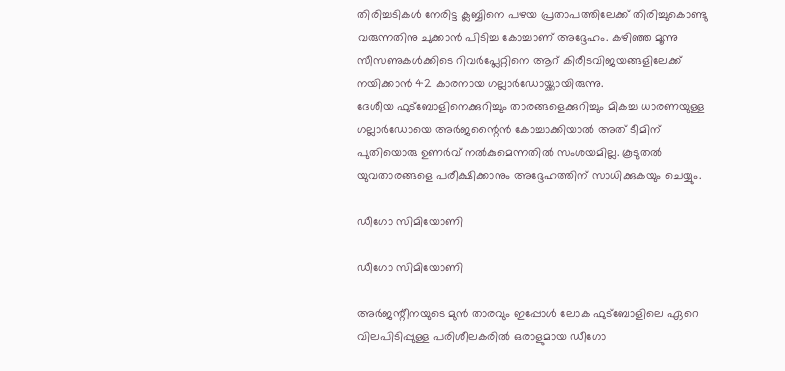തിരിച്ചടികള്‍ നേരിട്ട ക്ലബ്ബിനെ പഴയ പ്രതാപത്തിലേക്ക് തിരിച്ചുകൊണ്ടു വരുന്നതിനു ചുക്കാന്‍ പിടിച്ച കോച്ചാണ് അദ്ദേഹം. കഴിഞ്ഞ മൂന്നു സീസണുകള്‍ക്കിടെ റിവര്‍പ്ലേറ്റിനെ ആറ് കിരീടവിജയങ്ങളിലേക്ക് നയിക്കാന്‍ 42 കാരനായ ഗല്ലാര്‍ഡോയ്ക്കായിരുന്നു.
ദേശീയ ഫുട്‌ബോളിനെക്കുറിച്ചും താരങ്ങളെക്കുറിച്ചും മികച്ച ധാരണയുള്ള ഗല്ലാര്‍ഡോയെ അര്‍ജന്റൈന്‍ കോച്ചാക്കിയാല്‍ അത് ടീമിന് പുതിയൊരു ഉണര്‍വ് നല്‍കുമെന്നതില്‍ സംശയമില്ല. കൂടുതല്‍ യുവതാരങ്ങളെ പരീക്ഷിക്കാനും അദ്ദേഹത്തിന് സാധിക്കുകയും ചെയ്യും.

ഡീഗോ സിമിയോണി

ഡീഗോ സിമിയോണി

അര്‍ജന്റീനയുടെ മുന്‍ താരവും ഇപ്പോള്‍ ലോക ഫുട്‌ബോളിലെ ഏറെ വിലപിടിപ്പുള്ള പരിശീലകരില്‍ ഒരാളുമായ ഡീഗോ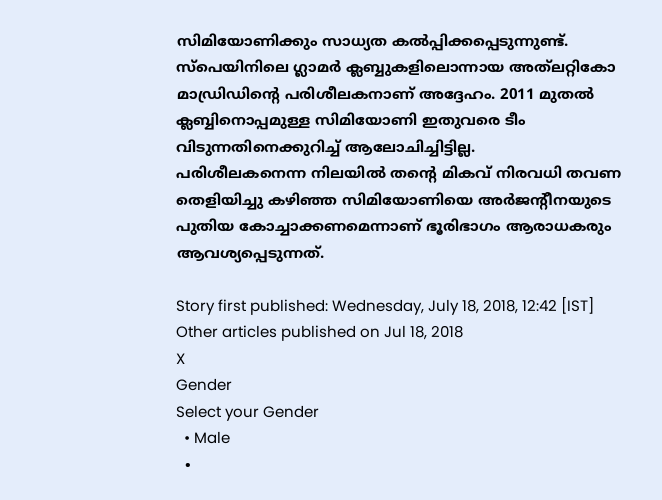സിമിയോണിക്കും സാധ്യത കല്‍പ്പിക്കപ്പെടുന്നുണ്ട്. സ്‌പെയിനിലെ ഗ്ലാമര്‍ ക്ലബ്ബുകളിലൊന്നായ അത്‌ലറ്റികോ മാഡ്രിഡിന്റെ പരിശീലകനാണ് അദ്ദേഹം. 2011 മുതല്‍ ക്ലബ്ബിനൊപ്പമുള്ള സിമിയോണി ഇതുവരെ ടീം വിടുന്നതിനെക്കുറിച്ച് ആലോചിച്ചിട്ടില്ല.
പരിശീലകനെന്ന നിലയില്‍ തന്റെ മികവ് നിരവധി തവണ തെളിയിച്ചു കഴിഞ്ഞ സിമിയോണിയെ അര്‍ജന്റീനയുടെ പുതിയ കോച്ചാക്കണമെന്നാണ് ഭൂരിഭാഗം ആരാധകരും ആവശ്യപ്പെടുന്നത്.

Story first published: Wednesday, July 18, 2018, 12:42 [IST]
Other articles published on Jul 18, 2018
X
Gender
Select your Gender
  • Male
  •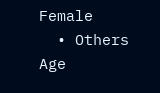Female
  • Others
Age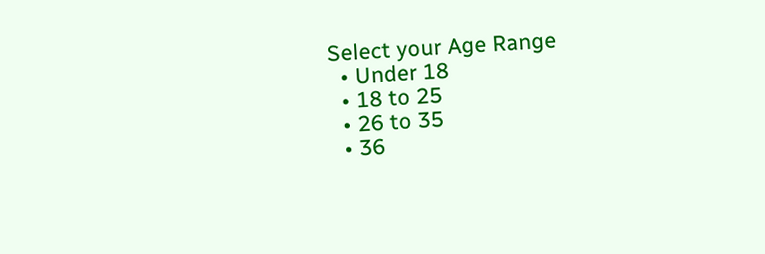Select your Age Range
  • Under 18
  • 18 to 25
  • 26 to 35
  • 36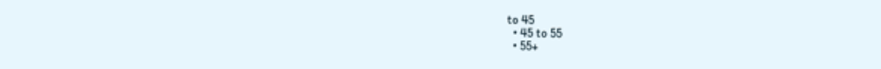to 45
  • 45 to 55
  • 55+